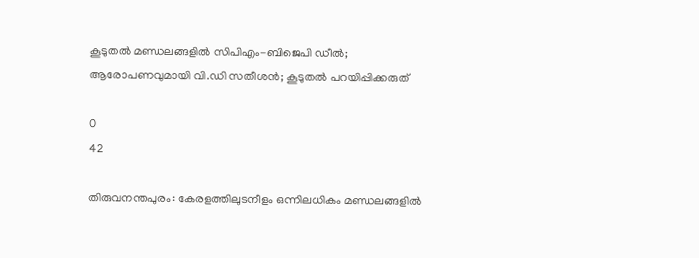കൂടുതല്‍ മണ്ഡലങ്ങളില്‍ സിപിഎം-ബിജെപി ഡീല്‍; ആരോപണവുമായി വി.ഡി സതീശന്‍; കൂടുതല്‍ പറയിപ്പിക്കരുത്

0
42

തിരുവനന്തപുരം: കേരളത്തിലുടനീളം ഒന്നിലധികം മണ്ഡലങ്ങളില്‍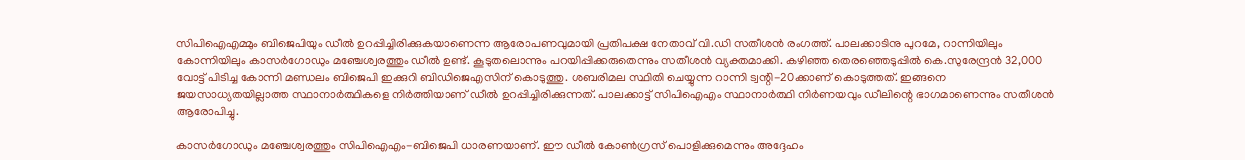സിപിഐഎമ്മും ബിജെപിയും ഡീല്‍ ഉറപ്പിച്ചിരിക്കുകയാണെന്ന ആരോപണവുമായി പ്രതിപക്ഷ നേതാവ് വി.ഡി സതീശന്‍ രംഗത്ത്. പാലക്കാടിനു പുറമേ, റാന്നിയിലും കോന്നിയിലും കാസര്‍ഗോഡും മഞ്ചേശ്വരത്തും ഡീല്‍ ഉണ്ട്. കൂടുതലൊന്നും പറയിപ്പിക്കരുതെന്നും സതീശന്‍ വ്യക്തമാക്കി. കഴിഞ്ഞ തെരഞ്ഞെടുപ്പില്‍ കെ.സുരേന്ദ്രന്‍ 32,000 വോട്ട് പിടിച്ച കോന്നി മണ്ഡലം ബിജെപി ഇക്കുറി ബിഡിജെഎസിന് കൊടുത്തു. ശബരിമല സ്ഥിതി ചെയ്യുന്ന റാന്നി ട്വന്റി-20ക്കാണ് കൊടുത്തത്. ഇങ്ങനെ ജയസാധ്യതയില്ലാത്ത സ്ഥാനാര്‍ത്ഥികളെ നിര്‍ത്തിയാണ് ഡീല്‍ ഉറപ്പിച്ചിരിക്കുന്നത്. പാലക്കാട്ട് സിപിഐഎം സ്ഥാനാര്‍ത്ഥി നിര്‍ണയവും ഡീലിന്റെ ഭാഗമാണെന്നും സതീശന്‍ ആരോപിച്ചു.

കാസര്‍ഗോഡും മഞ്ചേശ്വരത്തും സിപിഐഎം-ബിജെപി ധാരണയാണ്. ഈ ഡീല്‍ കോണ്‍ഗ്രസ് പൊളിക്കുമെന്നും അദ്ദേഹം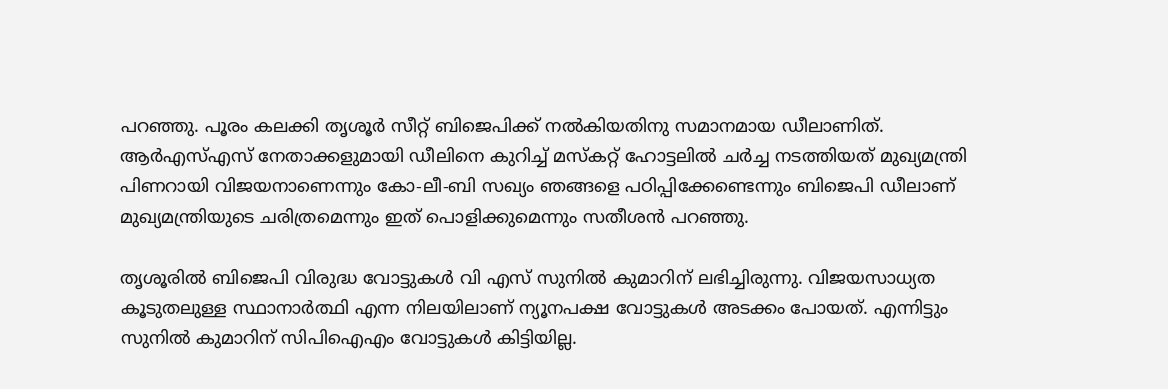പറഞ്ഞു. പൂരം കലക്കി തൃശൂര്‍ സീറ്റ് ബിജെപിക്ക് നല്‍കിയതിനു സമാനമായ ഡീലാണിത്. ആര്‍എസ്എസ് നേതാക്കളുമായി ഡീലിനെ കുറിച്ച് മസ്‌കറ്റ് ഹോട്ടലില്‍ ചര്‍ച്ച നടത്തിയത് മുഖ്യമന്ത്രി പിണറായി വിജയനാണെന്നും കോ-ലീ-ബി സഖ്യം ഞങ്ങളെ പഠിപ്പിക്കേണ്ടെന്നും ബിജെപി ഡീലാണ് മുഖ്യമന്ത്രിയുടെ ചരിത്രമെന്നും ഇത് പൊളിക്കുമെന്നും സതീശന്‍ പറഞ്ഞു.

തൃശൂരില്‍ ബിജെപി വിരുദ്ധ വോട്ടുകള്‍ വി എസ് സുനില്‍ കുമാറിന് ലഭിച്ചിരുന്നു. വിജയസാധ്യത കൂടുതലുള്ള സ്ഥാനാര്‍ത്ഥി എന്ന നിലയിലാണ് ന്യൂനപക്ഷ വോട്ടുകള്‍ അടക്കം പോയത്. എന്നിട്ടും സുനില്‍ കുമാറിന് സിപിഐഎം വോട്ടുകള്‍ കിട്ടിയില്ല.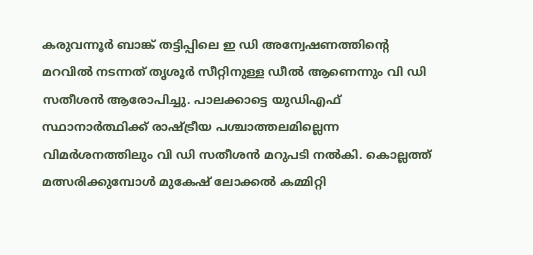കരുവന്നൂര്‍ ബാങ്ക് തട്ടിപ്പിലെ ഇ ഡി അന്വേഷണത്തിന്റെ മറവില്‍ നടന്നത് തൃശൂര്‍ സീറ്റിനുള്ള ഡീല്‍ ആണെന്നും വി ഡി സതീശന്‍ ആരോപിച്ചു. പാലക്കാട്ടെ യുഡിഎഫ് സ്ഥാനാര്‍ത്ഥിക്ക് രാഷ്ട്രീയ പശ്ചാത്തലമില്ലെന്ന വിമര്‍ശനത്തിലും വി ഡി സതീശന്‍ മറുപടി നല്‍കി. കൊല്ലത്ത് മത്സരിക്കുമ്പോള്‍ മുകേഷ് ലോക്കല്‍ കമ്മിറ്റി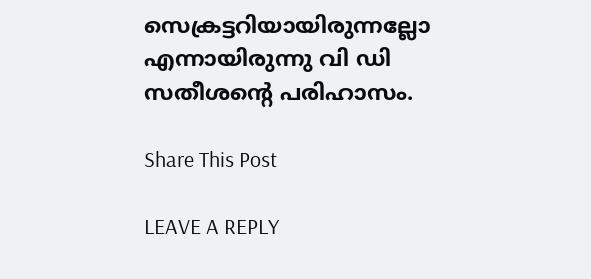സെക്രട്ടറിയായിരുന്നല്ലോ എന്നായിരുന്നു വി ഡി സതീശന്റെ പരിഹാസം.

Share This Post

LEAVE A REPLY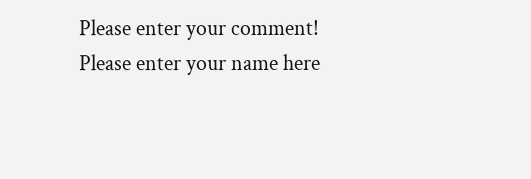Please enter your comment!
Please enter your name here